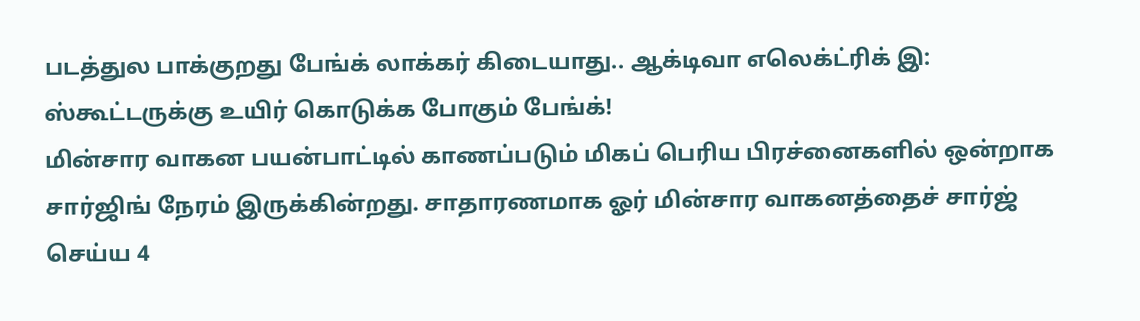படத்துல பாக்குறது பேங்க் லாக்கர் கிடையாது.. ஆக்டிவா எலெக்ட்ரிக் இ: ஸ்கூட்டருக்கு உயிர் கொடுக்க போகும் பேங்க்!
மின்சார வாகன பயன்பாட்டில் காணப்படும் மிகப் பெரிய பிரச்னைகளில் ஒன்றாக சார்ஜிங் நேரம் இருக்கின்றது. சாதாரணமாக ஓர் மின்சார வாகனத்தைச் சார்ஜ் செய்ய 4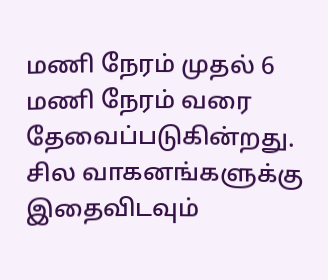மணி நேரம் முதல் 6 மணி நேரம் வரை தேவைப்படுகின்றது. சில வாகனங்களுக்கு இதைவிடவும்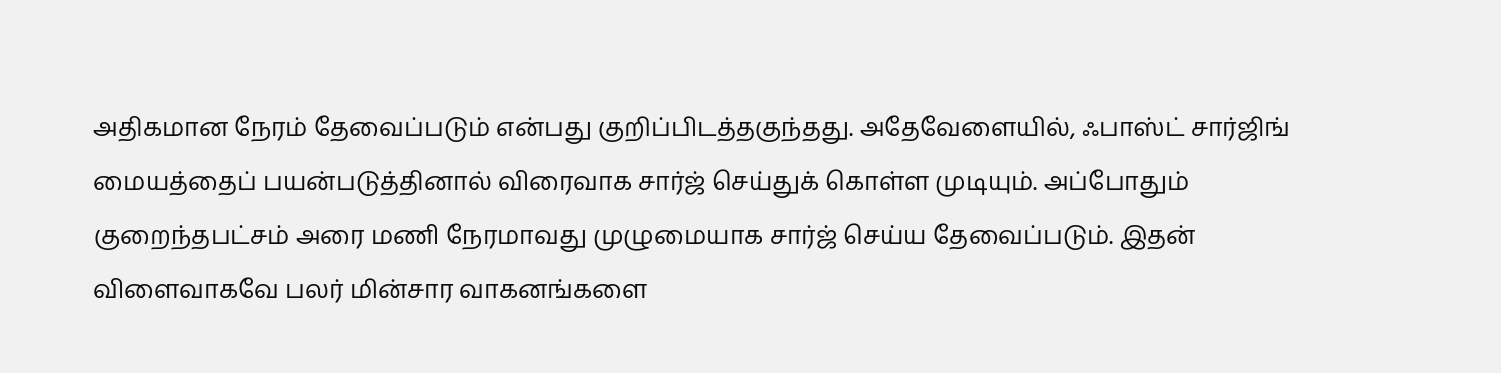அதிகமான நேரம் தேவைப்படும் என்பது குறிப்பிடத்தகுந்தது. அதேவேளையில், ஃபாஸ்ட் சார்ஜிங் மையத்தைப் பயன்படுத்தினால் விரைவாக சார்ஜ் செய்துக் கொள்ள முடியும். அப்போதும் குறைந்தபட்சம் அரை மணி நேரமாவது முழுமையாக சார்ஜ் செய்ய தேவைப்படும். இதன் விளைவாகவே பலர் மின்சார வாகனங்களை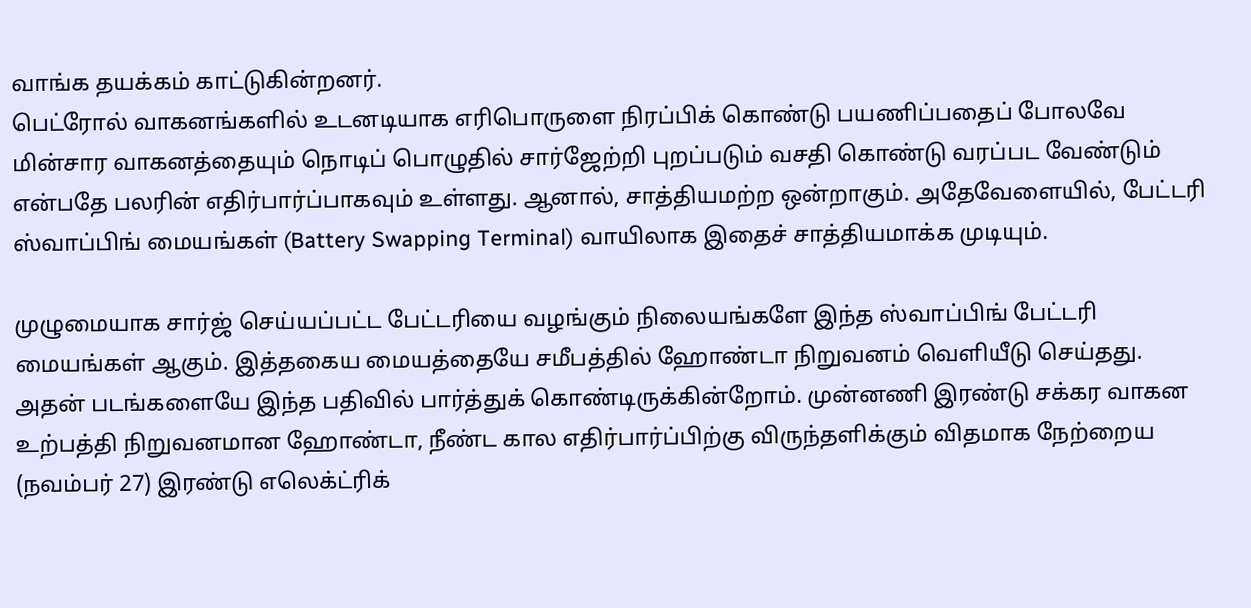வாங்க தயக்கம் காட்டுகின்றனர்.
பெட்ரோல் வாகனங்களில் உடனடியாக எரிபொருளை நிரப்பிக் கொண்டு பயணிப்பதைப் போலவே மின்சார வாகனத்தையும் நொடிப் பொழுதில் சார்ஜேற்றி புறப்படும் வசதி கொண்டு வரப்பட வேண்டும் என்பதே பலரின் எதிர்பார்ப்பாகவும் உள்ளது. ஆனால், சாத்தியமற்ற ஒன்றாகும். அதேவேளையில், பேட்டரி ஸ்வாப்பிங் மையங்கள் (Battery Swapping Terminal) வாயிலாக இதைச் சாத்தியமாக்க முடியும்.

முழுமையாக சார்ஜ் செய்யப்பட்ட பேட்டரியை வழங்கும் நிலையங்களே இந்த ஸ்வாப்பிங் பேட்டரி மையங்கள் ஆகும். இத்தகைய மையத்தையே சமீபத்தில் ஹோண்டா நிறுவனம் வெளியீடு செய்தது. அதன் படங்களையே இந்த பதிவில் பார்த்துக் கொண்டிருக்கின்றோம். முன்னணி இரண்டு சக்கர வாகன உற்பத்தி நிறுவனமான ஹோண்டா, நீண்ட கால எதிர்பார்ப்பிற்கு விருந்தளிக்கும் விதமாக நேற்றைய (நவம்பர் 27) இரண்டு எலெக்ட்ரிக்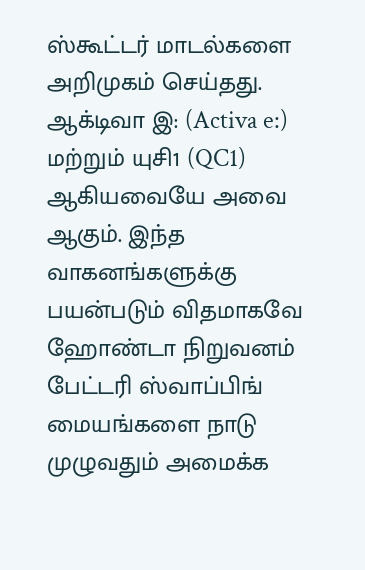ஸ்கூட்டர் மாடல்களை அறிமுகம் செய்தது.
ஆக்டிவா இ: (Activa e:) மற்றும் யுசி1 (QC1) ஆகியவையே அவை ஆகும். இந்த வாகனங்களுக்கு பயன்படும் விதமாகவே ஹோண்டா நிறுவனம் பேட்டரி ஸ்வாப்பிங் மையங்களை நாடு முழுவதும் அமைக்க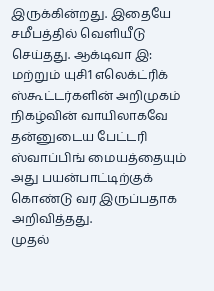இருக்கின்றது. இதையே சமீபத்தில் வெளியீடு செய்தது. ஆக்டிவா இ: மற்றும் யுசி1 எலெக்ட்ரிக் ஸ்கூட்டர்களின் அறிமுகம் நிகழ்வின் வாயிலாகவே தன்னுடைய பேட்டரி ஸ்வாப்பிங் மையத்தையும் அது பயன்பாட்டிற்குக் கொண்டு வர இருப்பதாக அறிவித்தது.
முதல்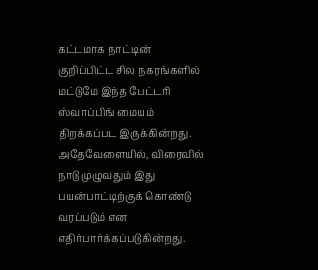கட்டமாக நாட்டின் குறிப்பிட்ட சில நகரங்களில் மட்டுமே இந்த பேட்டரி ஸ்வாப்பிங் மையம் திறக்கப்பட இருக்கின்றது. அதேவேளையில், விரைவில் நாடு முழுவதும் இது பயன்பாட்டிற்குக் கொண்டு வரப்படும் என எதிர்பார்க்கப்படுகின்றது.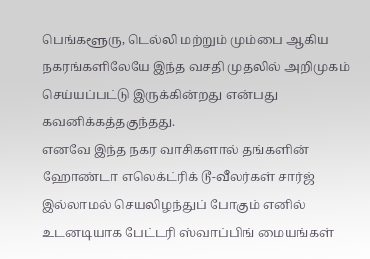பெங்களூரு, டெல்லி மற்றும் மும்பை ஆகிய நகரங்களிலேயே இந்த வசதி முதலில் அறிமுகம் செய்யப்பட்டு இருக்கின்றது என்பது கவனிக்கத்தகுந்தது.
எனவே இந்த நகர வாசிகளால் தங்களின் ஹோண்டா எலெக்ட்ரிக் டூ-வீலர்கள் சார்ஜ் இல்லாமல் செயலிழந்துப் போகும் எனில் உடனடியாக பேட்டரி ஸ்வாப்பிங் மையங்கள்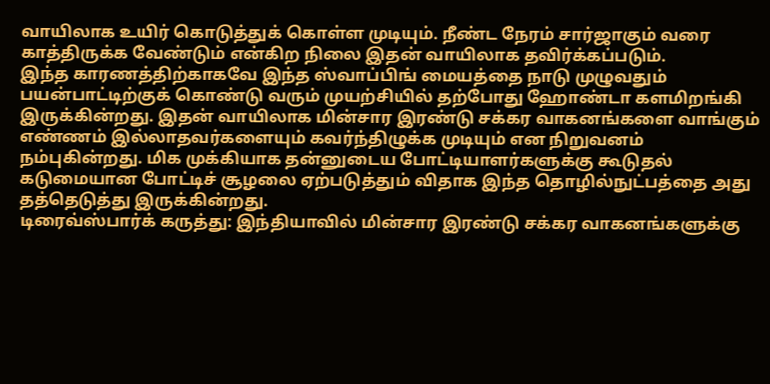வாயிலாக உயிர் கொடுத்துக் கொள்ள முடியும். நீண்ட நேரம் சார்ஜாகும் வரை காத்திருக்க வேண்டும் என்கிற நிலை இதன் வாயிலாக தவிர்க்கப்படும்.
இந்த காரணத்திற்காகவே இந்த ஸ்வாப்பிங் மையத்தை நாடு முழுவதும் பயன்பாட்டிற்குக் கொண்டு வரும் முயற்சியில் தற்போது ஹோண்டா களமிறங்கி இருக்கின்றது. இதன் வாயிலாக மின்சார இரண்டு சக்கர வாகனங்களை வாங்கும் எண்ணம் இல்லாதவர்களையும் கவர்ந்திழுக்க முடியும் என நிறுவனம் நம்புகின்றது. மிக முக்கியாக தன்னுடைய போட்டியாளர்களுக்கு கூடுதல் கடுமையான போட்டிச் சூழலை ஏற்படுத்தும் விதாக இந்த தொழில்நுட்பத்தை அது தத்தெடுத்து இருக்கின்றது.
டிரைவ்ஸ்பார்க் கருத்து: இந்தியாவில் மின்சார இரண்டு சக்கர வாகனங்களுக்கு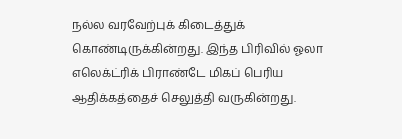நல்ல வரவேற்புக் கிடைத்துக் கொண்டிருக்கின்றது. இந்த பிரிவில் ஓலா எலெக்ட்ரிக் பிராண்டே மிகப் பெரிய ஆதிக்கத்தைச் செலுத்தி வருகின்றது.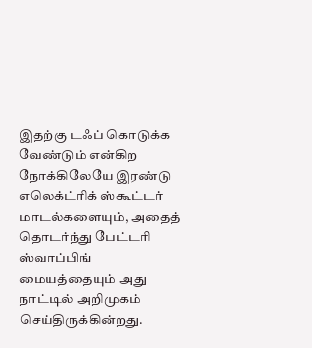இதற்கு டஃப் கொடுக்க வேண்டும் என்கிற நோக்கிலேயே இரண்டு எலெக்ட்ரிக் ஸ்கூட்டர் மாடல்களையும், அதைத் தொடர்ந்து பேட்டரி ஸ்வாப்பிங் மையத்தையும் அது நாட்டில் அறிமுகம் செய்திருக்கின்றது.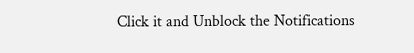Click it and Unblock the Notifications